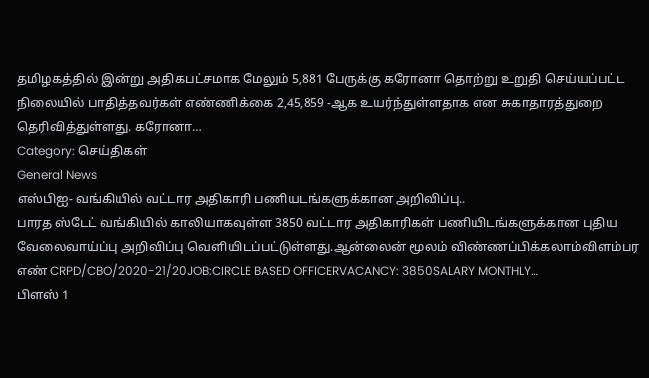தமிழகத்தில் இன்று அதிகபட்சமாக மேலும் 5,881 பேருக்கு கரோனா தொற்று உறுதி செய்யப்பட்ட நிலையில் பாதித்தவர்கள் எண்ணிக்கை 2,45,859 -ஆக உயர்ந்துள்ளதாக என சுகாதாரத்துறை தெரிவித்துள்ளது. கரோனா…
Category: செய்திகள்
General News
எஸ்பிஐ- வங்கியில் வட்டார அதிகாரி பணியடங்களுக்கான அறிவிப்பு..
பாரத ஸ்டேட் வங்கியில் காலியாகவுள்ள 3850 வட்டார அதிகாரிகள் பணியிடங்களுக்கான புதிய வேலைவாய்ப்பு அறிவிப்பு வெளியிடப்பட்டுள்ளது.ஆன்லைன் மூலம் விண்ணப்பிக்கலாம்விளம்பர எண் CRPD/CBO/2020-21/20JOB:CIRCLE BASED OFFICERVACANCY: 3850SALARY MONTHLY…
பிளஸ் 1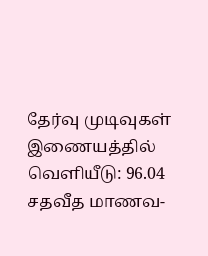தேர்வு முடிவுகள் இணையத்தில் வெளியீடு: 96.04 சதவீத மாணவ-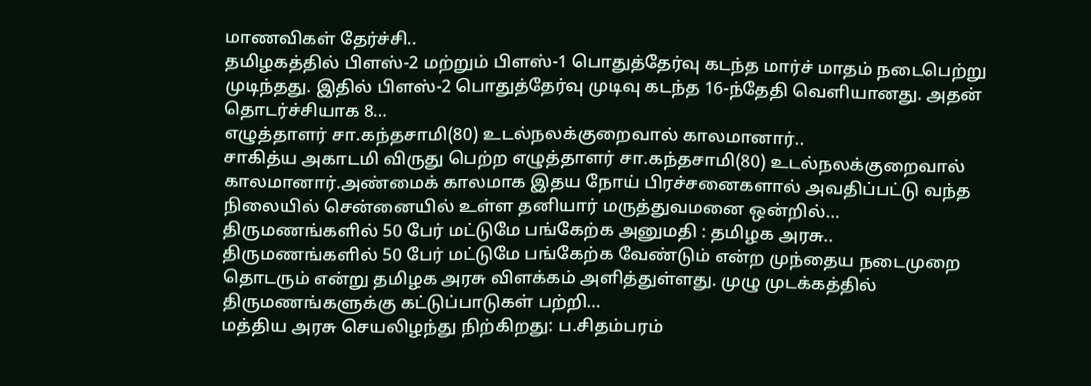மாணவிகள் தேர்ச்சி..
தமிழகத்தில் பிளஸ்-2 மற்றும் பிளஸ்-1 பொதுத்தேர்வு கடந்த மார்ச் மாதம் நடைபெற்று முடிந்தது. இதில் பிளஸ்-2 பொதுத்தேர்வு முடிவு கடந்த 16-ந்தேதி வெளியானது. அதன் தொடர்ச்சியாக 8…
எழுத்தாளர் சா.கந்தசாமி(80) உடல்நலக்குறைவால் காலமானார்..
சாகித்ய அகாடமி விருது பெற்ற எழுத்தாளர் சா.கந்தசாமி(80) உடல்நலக்குறைவால் காலமானார்.அண்மைக் காலமாக இதய நோய் பிரச்சனைகளால் அவதிப்பட்டு வந்த நிலையில் சென்னையில் உள்ள தனியார் மருத்துவமனை ஒன்றில்…
திருமணங்களில் 50 பேர் மட்டுமே பங்கேற்க அனுமதி : தமிழக அரசு..
திருமணங்களில் 50 பேர் மட்டுமே பங்கேற்க வேண்டும் என்ற முந்தைய நடைமுறை தொடரும் என்று தமிழக அரசு விளக்கம் அளித்துள்ளது. முழு முடக்கத்தில் திருமணங்களுக்கு கட்டுப்பாடுகள் பற்றி…
மத்திய அரசு செயலிழந்து நிற்கிறது: ப.சிதம்பரம்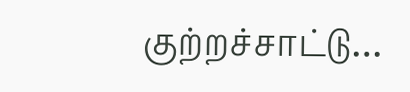குற்றச்சாட்டு…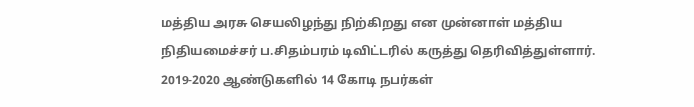மத்திய அரசு செயலிழந்து நிற்கிறது என முன்னாள் மத்திய நிதியமைச்சர் ப.சிதம்பரம் டிவிட்டரில் கருத்து தெரிவித்துள்ளார். 2019-2020 ஆண்டுகளில் 14 கோடி நபர்கள்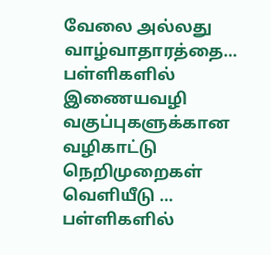வேலை அல்லது வாழ்வாதாரத்தை…
பள்ளிகளில் இணையவழி வகுப்புகளுக்கான வழிகாட்டு நெறிமுறைகள் வெளியீடு …
பள்ளிகளில்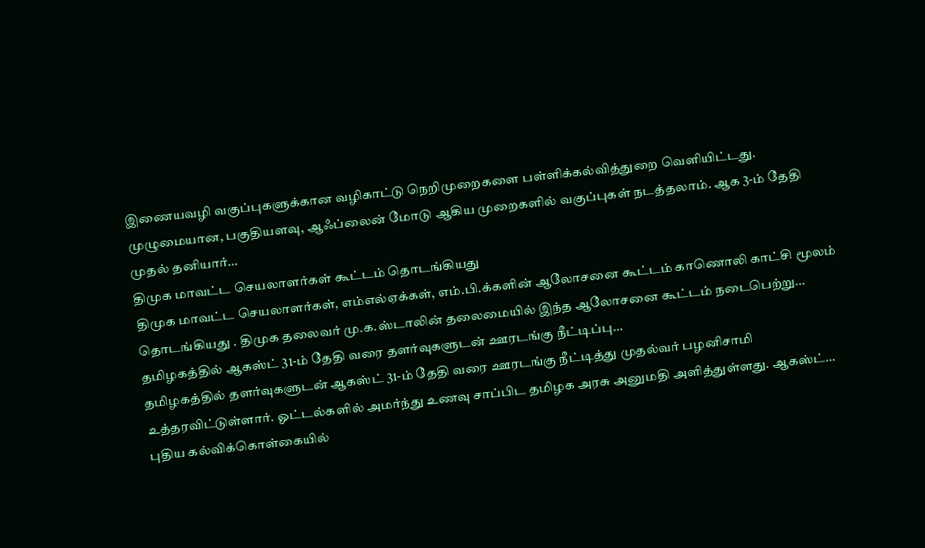இணையவழி வகுப்புகளுக்கான வழிகாட்டு நெறிமுறைகளை பள்ளிக்கல்வித்துறை வெளியிட்டது. முழுமையான, பகுதியளவு, ஆஃப்லைன் மோடு ஆகிய முறைகளில் வகுப்புகள் நடத்தலாம். ஆக 3-ம் தேதி முதல் தனியார்…
திமுக மாவட்ட செயலாளர்கள் கூட்டம் தொடங்கியது
திமுக மாவட்ட செயலாளர்கள், எம்எல்ஏக்கள், எம்.பி.க்களின் ஆலோசனை கூட்டம் காணொலி காட்சி மூலம் தொடங்கியது . திமுக தலைவர் மு.க.ஸ்டாலின் தலைமையில் இந்த ஆலோசனை கூட்டம் நடைபெற்று…
தமிழகத்தில் ஆகஸ்ட் 31-ம் தேதி வரை தளர்வுகளுடன் ஊரடங்கு நீட்டிப்பு…
தமிழகத்தில் தளர்வுகளுடன் ஆகஸ்ட் 31-ம் தேதி வரை ஊரடங்கு நீட்டித்து முதல்வர் பழனிசாமி உத்தரவிட்டுள்ளார். ஓட்டல்களில் அமர்ந்து உணவு சாப்பிட தமிழக அரசு அனுமதி அளித்துள்ளது. ஆகஸ்ட்…
புதிய கல்விக்கொள்கையில்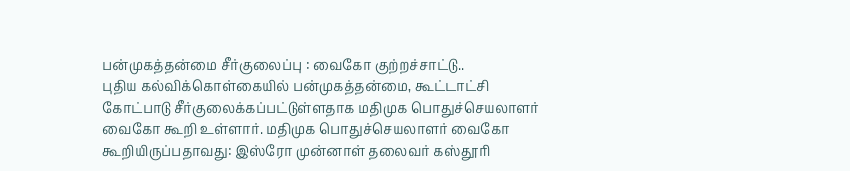பன்முகத்தன்மை சீர்குலைப்பு : வைகோ குற்றச்சாட்டு..
புதிய கல்விக்கொள்கையில் பன்முகத்தன்மை, கூட்டாட்சி கோட்பாடு சீர்குலைக்கப்பட்டுள்ளதாக மதிமுக பொதுச்செயலாளர் வைகோ கூறி உள்ளார். மதிமுக பொதுச்செயலாளர் வைகோ கூறியிருப்பதாவது: இஸ்ரோ முன்னாள் தலைவர் கஸ்தூரி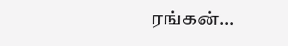ரங்கன்…